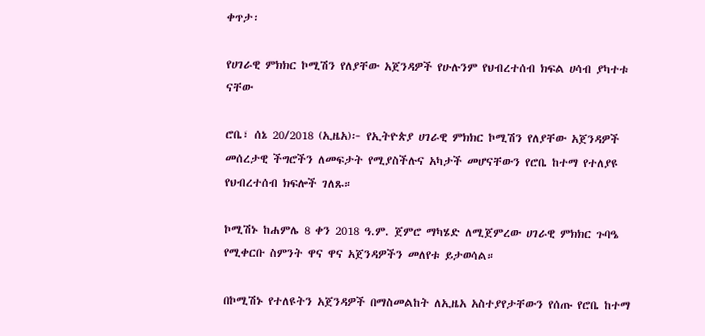ቀጥታ፡

የሀገራዊ ምክክር ኮሚሽን የለያቸው አጀንዳዎች የሁሉንም የህብረተሰብ ክፍል ሀሳብ ያካተቱ ናቸው

ሮቤ፣ ሰኔ 20/2018 (ኢዜአ)፦ የኢትዮጵያ ሀገራዊ ምክክር ኮሚሽን የለያቸው አጀንዳዎች መሰረታዊ ችግሮችን ለመፍታት የሚያስችሉና አካታች መሆናቸውን የሮቤ ከተማ የተለያዩ የህብረተሰብ ክፍሎች ገለጹ።

ኮሚሽኑ ከሐምሌ 8 ቀን 2018 ዓ.ም. ጀምሮ ማካሄድ ለሚጀምረው ሀገራዊ ምክክር ጉባዔ የሚቀርቡ ስምንት ዋና ዋና አጀንዳዎችን መለየቱ ይታወሳል።

በኮሚሽኑ የተለዩትን አጀንዳዎች በማስመልከት ለኢዜአ አስተያየታቸውን የሰጡ የሮቤ ከተማ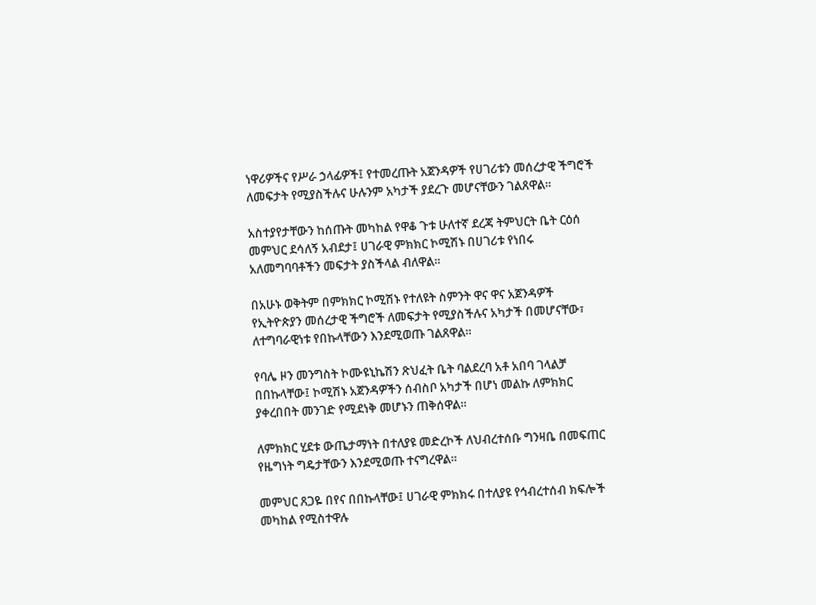ነዋሪዎችና የሥራ ኃላፊዎች፤ የተመረጡት አጀንዳዎች የሀገሪቱን መሰረታዊ ችግሮች ለመፍታት የሚያስችሉና ሁሉንም አካታች ያደረጉ መሆናቸውን ገልጸዋል።

አስተያየታቸውን ከሰጡት መካከል የዋቆ ጉቱ ሁለተኛ ደረጃ ትምህርት ቤት ርዕሰ መምህር ደሳለኝ አብደታ፤ ሀገራዊ ምክክር ኮሚሽኑ በሀገሪቱ የነበሩ አለመግባባቶችን መፍታት ያስችላል ብለዋል።

በአሁኑ ወቅትም በምክክር ኮሚሽኑ የተለዩት ስምንት ዋና ዋና አጀንዳዎች የኢትዮጵያን መሰረታዊ ችግሮች ለመፍታት የሚያስችሉና አካታች በመሆናቸው፣ ለተግባራዊነቱ የበኩላቸውን እንደሚወጡ ገልጸዋል።

የባሌ ዞን መንግስት ኮሙዩኒኬሽን ጽህፈት ቤት ባልደረባ አቶ አበባ ገላልቻ በበኩላቸው፤ ኮሚሽኑ አጀንዳዎችን ሰብስቦ አካታች በሆነ መልኩ ለምክክር ያቀረበበት መንገድ የሚደነቅ መሆኑን ጠቅሰዋል።

ለምክክር ሂደቱ ውጤታማነት በተለያዩ መድረኮች ለህብረተሰቡ ግንዛቤ በመፍጠር የዜግነት ግዴታቸውን እንደሚወጡ ተናግረዋል።

መምህር ጸጋዬ በየና በበኩላቸው፤ ሀገራዊ ምክክሩ በተለያዩ የኅብረተሰብ ክፍሎች መካከል የሚስተዋሉ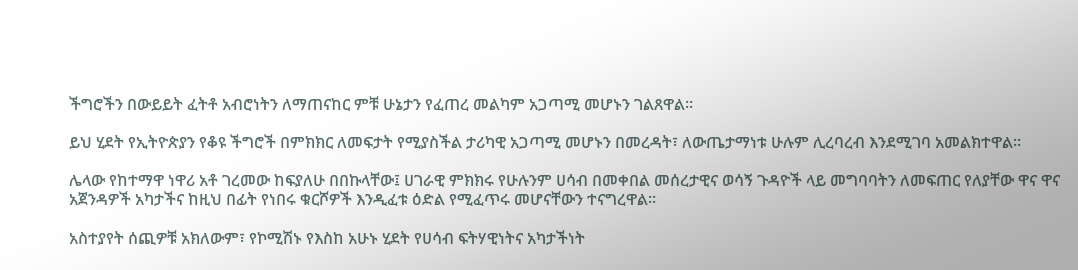ችግሮችን በውይይት ፈትቶ አብሮነትን ለማጠናከር ምቹ ሁኔታን የፈጠረ መልካም አጋጣሚ መሆኑን ገልጸዋል።

ይህ ሂደት የኢትዮጵያን የቆዩ ችግሮች በምክክር ለመፍታት የሚያስችል ታሪካዊ አጋጣሚ መሆኑን በመረዳት፣ ለውጤታማነቱ ሁሉም ሊረባረብ እንደሚገባ አመልክተዋል።

ሌላው የከተማዋ ነዋሪ አቶ ገረመው ከፍያለሁ በበኩላቸው፤ ሀገራዊ ምክክሩ የሁሉንም ሀሳብ በመቀበል መሰረታዊና ወሳኝ ጉዳዮች ላይ መግባባትን ለመፍጠር የለያቸው ዋና ዋና አጀንዳዎች አካታችና ከዚህ በፊት የነበሩ ቁርሾዎች እንዲፈቱ ዕድል የሚፈጥሩ መሆናቸውን ተናግረዋል።

አስተያየት ሰጪዎቹ አክለውም፣ የኮሚሽኑ የእስከ አሁኑ ሂደት የሀሳብ ፍትሃዊነትና አካታችነት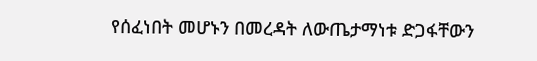የሰፈነበት መሆኑን በመረዳት ለውጤታማነቱ ድጋፋቸውን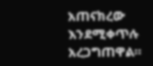አጠናክረው እንደሚቀጥሉ አረጋግጠዋል።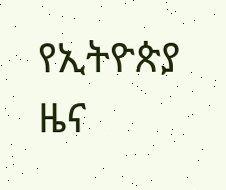የኢትዮጵያ ዜና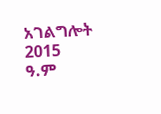አገልግሎት
2015
ዓ.ም